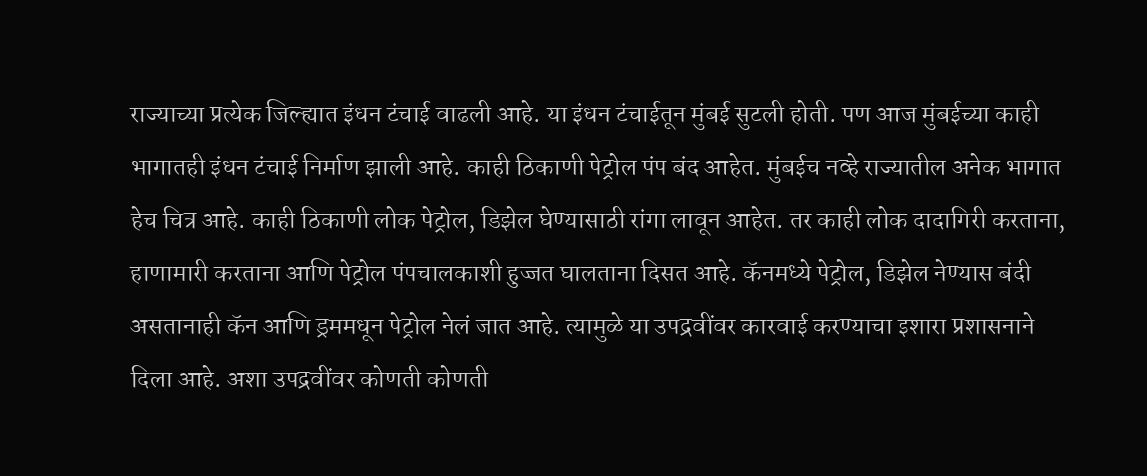राज्याच्या प्रत्येक जिल्ह्यात इंधन टंचाई वाढली आहे. या इंधन टंचाईतून मुंबई सुटली होती. पण आज मुंबईच्या काही भागातही इंधन टंचाई निर्माण झाली आहे. काही ठिकाणी पेट्रोल पंप बंद आहेत. मुंबईच नव्हे राज्यातील अनेक भागात हेच चित्र आहे. काही ठिकाणी लोक पेट्रोल, डिझेल घेण्यासाठी रांगा लावून आहेत. तर काही लोक दादागिरी करताना, हाणामारी करताना आणि पेट्रोल पंपचालकाशी हुज्जत घालताना दिसत आहे. कॅनमध्ये पेट्रोल, डिझेल नेण्यास बंदी असतानाही कॅन आणि ड्रममधून पेट्रोल नेलं जात आहे. त्यामुळे या उपद्रवींवर कारवाई करण्याचा इशारा प्रशासनाने दिला आहे. अशा उपद्रवींवर कोणती कोणती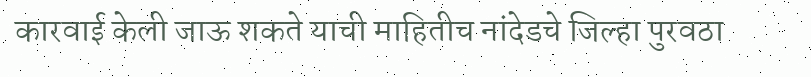कारवाई केली जाऊ शकते याची माहितीच नांदेडचे जिल्हा पुरवठा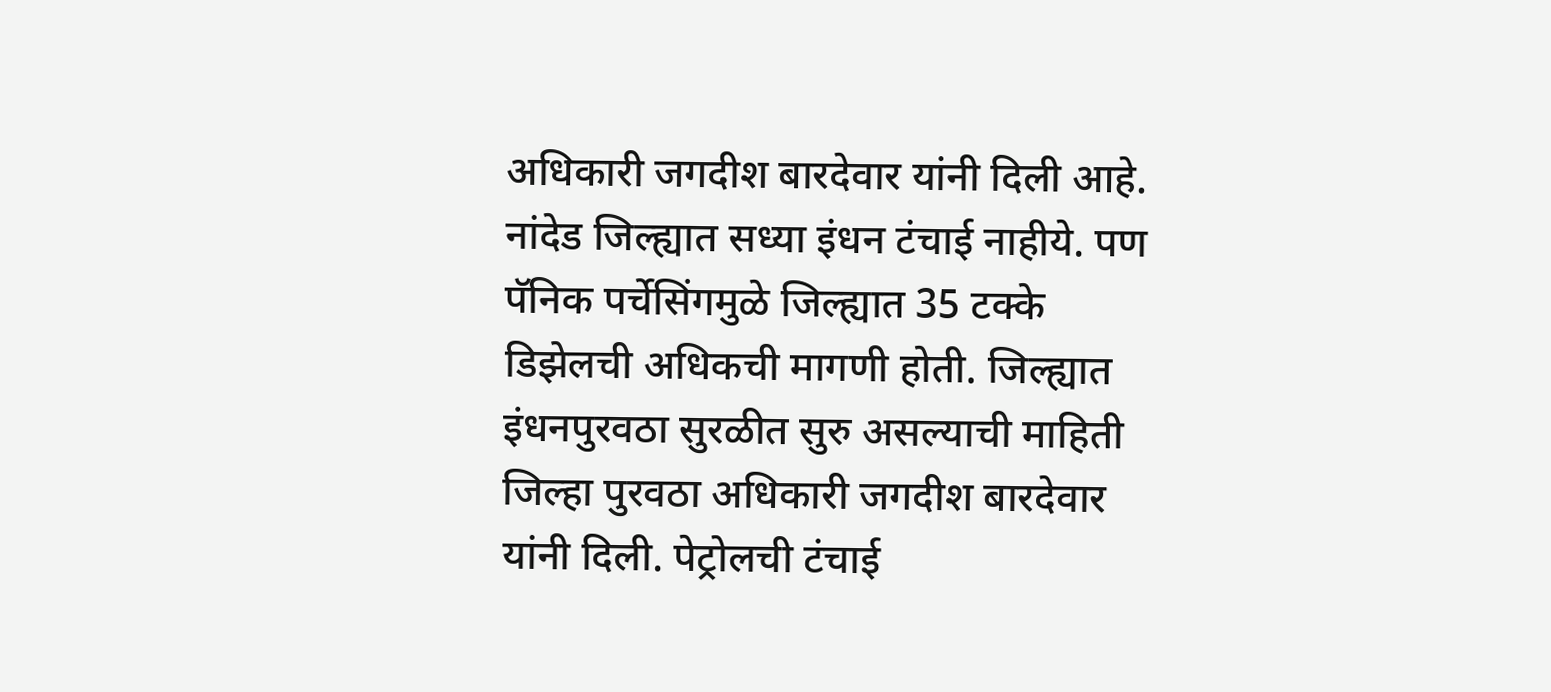अधिकारी जगदीश बारदेवार यांनी दिली आहे.
नांदेड जिल्ह्यात सध्या इंधन टंचाई नाहीये. पण पॅनिक पर्चेसिंगमुळे जिल्ह्यात 35 टक्के डिझेलची अधिकची मागणी होती. जिल्ह्यात इंधनपुरवठा सुरळीत सुरु असल्याची माहिती जिल्हा पुरवठा अधिकारी जगदीश बारदेवार यांनी दिली. पेट्रोलची टंचाई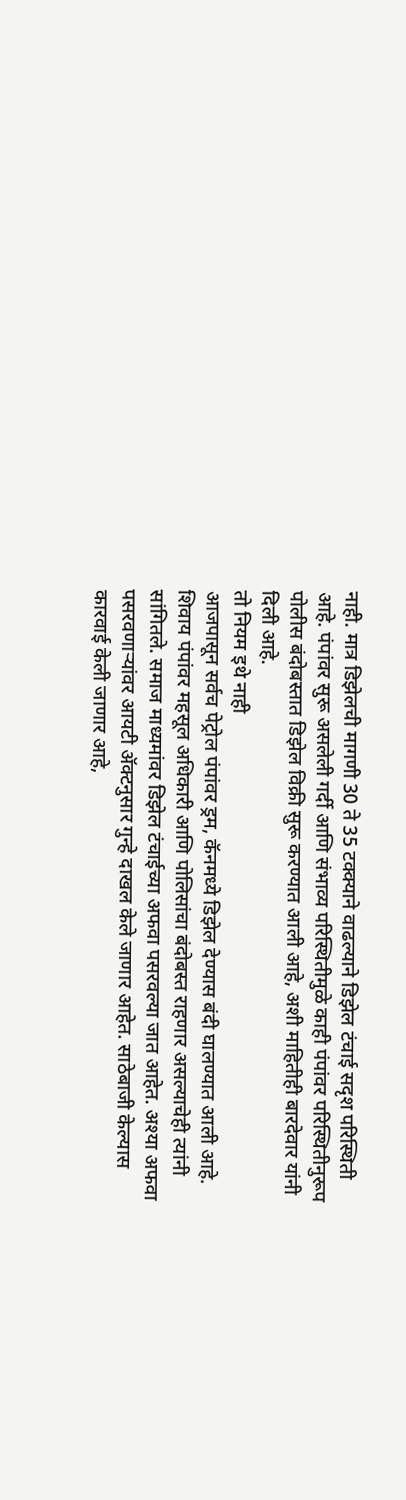नाही. मात्र डिझेलची मागणी 30 ते 35 टक्क्याने वाढल्याने डिझेल टंचाई सदृश परिस्थिती आहे. पंपांवर सुरू असलेली गर्दी आणि संभाव्य परिस्थितीमुळे काही पंपांवर परिस्थितीनुरूप पोलीस बंदोबस्तात डिझेल विक्री सुरू करण्यात आली आहे, अशी माहितीही बारदेवार यांनी दिली आहे.
तो नियम इथे नाही
आजपासून सर्वच पेट्रोल पंपांवर ड्रम, कॅनमध्ये डिझेल देण्यास बंदी घालण्यात आली आहे. शिवाय पंपांवर महसूल अधिकारी आणि पोलिसांचा बंदोबस्त राहणार असल्याचेही त्यांनी सांगितले. समाज माध्यमांवर डिझेल टंचाईच्या अफवा पसरवल्या जात आहेत. अश्या अफवा पसरवणाऱ्यांवर आयटी ॲक्टनुसार गुन्हे दाखल केले जाणार आहेत. साठेबाजी केल्यास कारवाई केली जाणार आहे,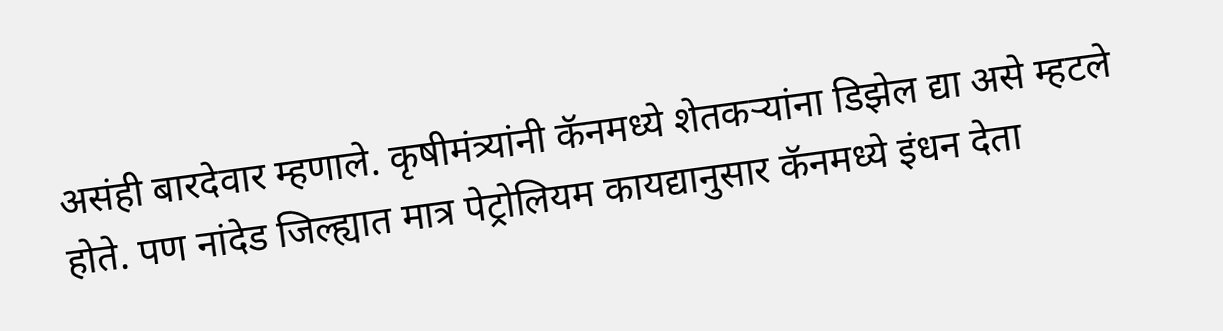असंही बारदेवार म्हणाले. कृषीमंत्र्यांनी कॅनमध्ये शेतकऱ्यांना डिझेल द्या असे म्हटले होते. पण नांदेड जिल्ह्यात मात्र पेट्रोलियम कायद्यानुसार कॅनमध्ये इंधन देता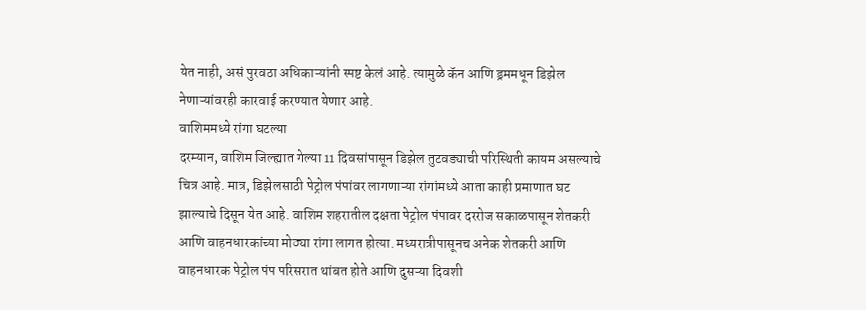येत नाही, असं पुरवठा अधिकाऱ्यांनी स्पष्ट केलं आहे. त्यामुळे कॅन आणि ड्रममधून डिझेल नेणाऱ्यांवरही कारवाई करण्यात येणार आहे.
वाशिममध्ये रांगा घटल्या
दरम्यान, वाशिम जिल्ह्यात गेल्या 11 दिवसांपासून डिझेल तुटवड्याची परिस्थिती कायम असल्याचे चित्र आहे. मात्र, डिझेलसाठी पेट्रोल पंपांवर लागणाऱ्या रांगांमध्ये आता काही प्रमाणात घट झाल्याचे दिसून येत आहे. वाशिम शहरातील दक्षता पेट्रोल पंपावर दररोज सकाळपासून शेतकरी आणि वाहनधारकांच्या मोठ्या रांगा लागत होत्या. मध्यरात्रीपासूनच अनेक शेतकरी आणि वाहनधारक पेट्रोल पंप परिसरात थांबत होते आणि दुसऱ्या दिवशी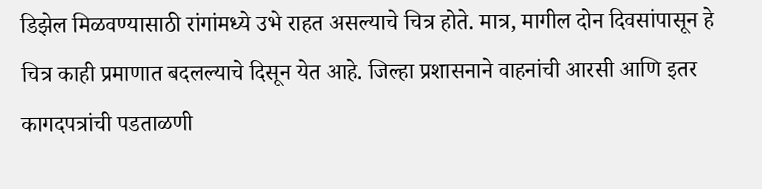डिझेल मिळवण्यासाठी रांगांमध्ये उभे राहत असल्याचे चित्र होते. मात्र, मागील दोन दिवसांपासून हे चित्र काही प्रमाणात बदलल्याचे दिसून येत आहे. जिल्हा प्रशासनाने वाहनांची आरसी आणि इतर कागदपत्रांची पडताळणी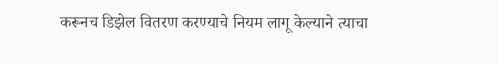करूनच डिझेल वितरण करण्याचे नियम लागू केल्याने त्याचा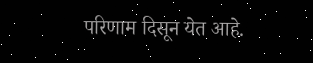परिणाम दिसून येत आहे.